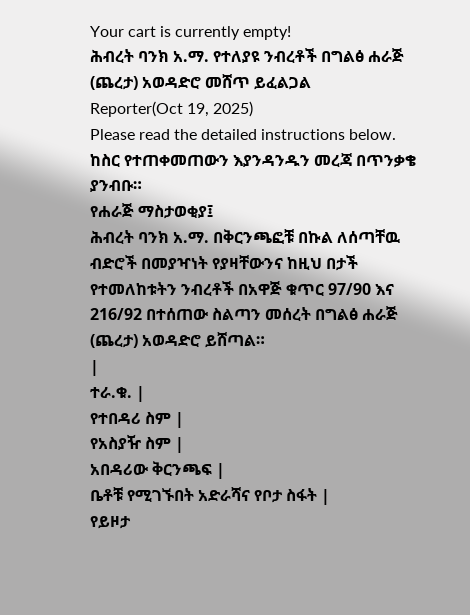Your cart is currently empty!
ሕብረት ባንክ አ.ማ. የተለያዩ ንብረቶች በግልፅ ሐራጅ (ጨረታ) አወዳድሮ መሸጥ ይፈልጋል
Reporter(Oct 19, 2025)
Please read the detailed instructions below. ከስር የተጠቀመጠውን እያንዳንዱን መረጃ በጥንቃቄ ያንብቡ።
የሐራጅ ማስታወቂያ፤
ሕብረት ባንክ አ.ማ. በቅርንጫፎቹ በኩል ለሰጣቸዉ ብድሮች በመያዣነት የያዛቸውንና ከዚህ በታች የተመለከቱትን ንብረቶች በአዋጅ ቁጥር 97/90 እና 216/92 በተሰጠው ስልጣን መሰረት በግልፅ ሐራጅ (ጨረታ) አወዳድሮ ይሸጣል።
|
ተራ.ቁ. |
የተበዳሪ ስም |
የአስያዥ ስም |
አበዳሪው ቅርንጫፍ |
ቤቶቹ የሚገኙበት አድራሻና የቦታ ስፋት |
የይዞታ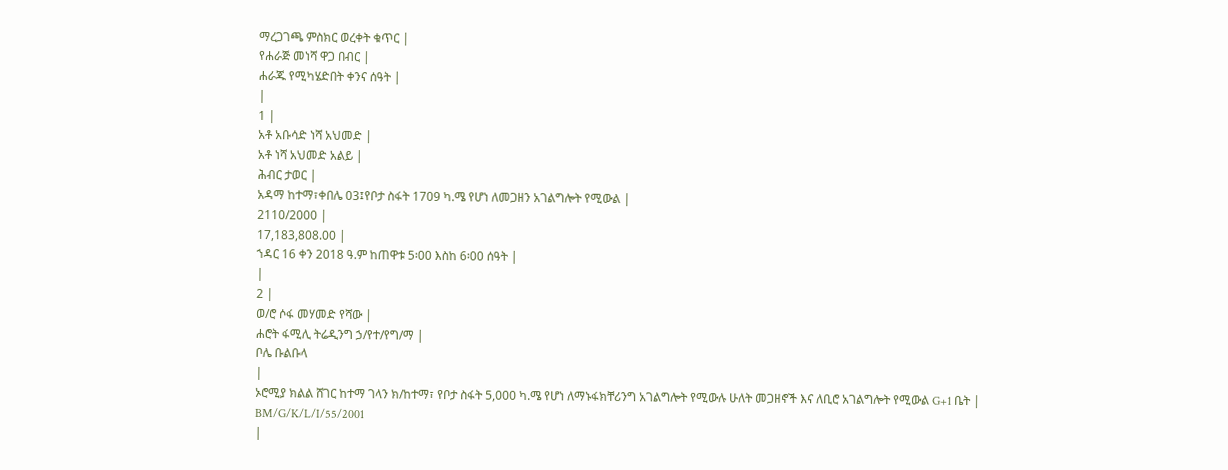ማረጋገጫ ምስክር ወረቀት ቁጥር |
የሐራጅ መነሻ ዋጋ በብር |
ሐራጁ የሚካሄድበት ቀንና ሰዓት |
|
1 |
አቶ አቡሳድ ነሻ አህመድ |
አቶ ነሻ አህመድ አልይ |
ሕብር ታወር |
አዳማ ከተማ፣ቀበሌ 03፤የቦታ ስፋት 1709 ካ.ሜ የሆነ ለመጋዘን አገልግሎት የሚውል |
2110/2000 |
17,183,808.00 |
ኀዳር 16 ቀን 2018 ዓ.ም ከጠዋቱ 5፡00 እስከ 6፡00 ሰዓት |
|
2 |
ወ/ሮ ሶፋ መሃመድ የሻው |
ሐሮት ፋሚሊ ትሬዲንግ ኃ/የተ/የግ/ማ |
ቦሌ ቡልቡላ
|
ኦሮሚያ ክልል ሸገር ከተማ ገላን ክ/ከተማ፣ የቦታ ስፋት 5,000 ካ.ሜ የሆነ ለማኑፋክቸሪንግ አገልግሎት የሚውሉ ሁለት መጋዘኖች እና ለቢሮ አገልግሎት የሚውል G+1 ቤት |
BM/G/K/L/I/55/2001
|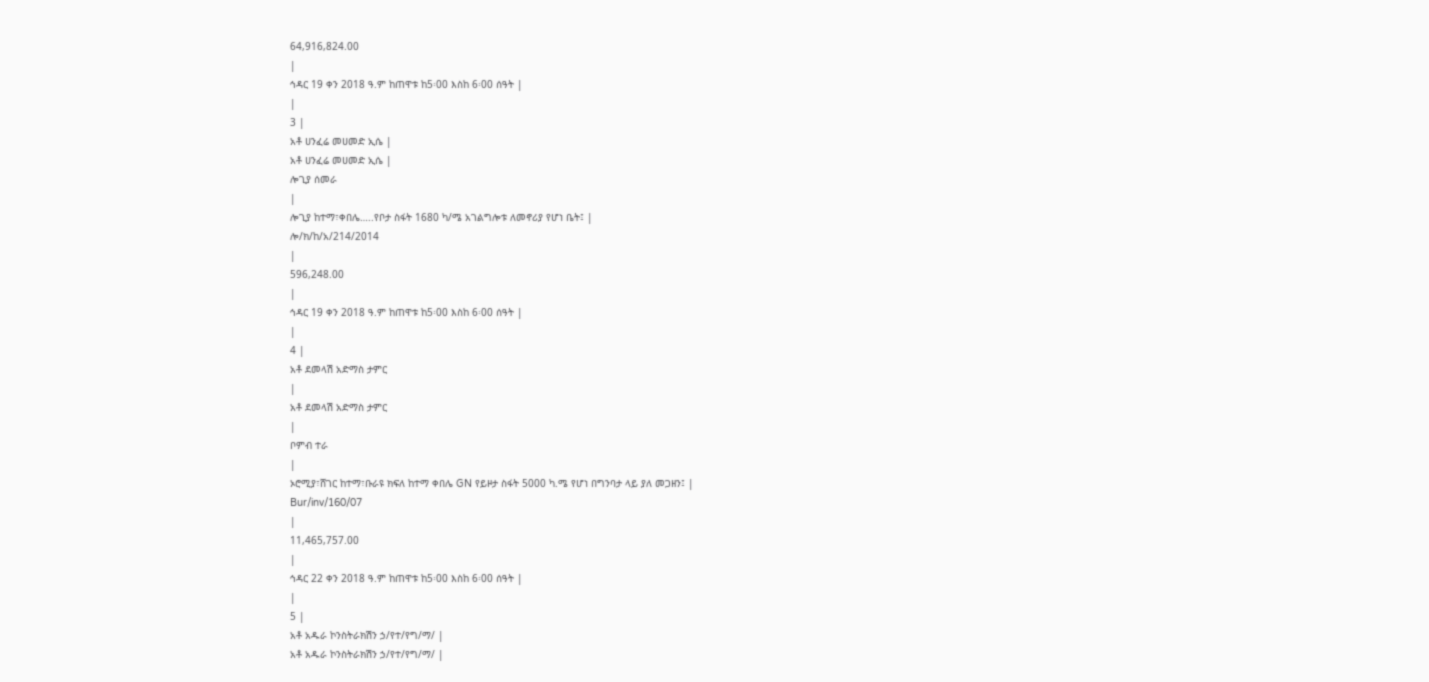64,916,824.00
|
ኅዳር 19 ቀን 2018 ዓ.ም ከጠዋቱ ከ5፡00 እስከ 6፡00 ሰዓት |
|
3 |
አቶ ሀንፈሬ መሀመድ ኢሴ |
አቶ ሀንፈሬ መሀመድ ኢሴ |
ሎጊያ ሰመራ
|
ሎጊያ ከተማ፣ቀበሌ…..የቦታ ስፋት 1680 ካ/ሜ አገልግሎቱ ለመኖሪያ የሆነ ቤት፤ |
ሎ/ክ/ከ/አ/214/2014
|
596,248.00
|
ኅዳር 19 ቀን 2018 ዓ.ም ከጠዋቱ ከ5፡00 እስከ 6፡00 ሰዓት |
|
4 |
አቶ ደመላሽ አድማስ ታምር
|
አቶ ደመላሽ አድማስ ታምር
|
ቦምብ ተራ
|
ኦሮሚያ፣ሸገር ከተማ፣ቡራዩ ክፍለ ከተማ ቀበሌ GN የይዞታ ስፋት 5000 ካ.ሜ የሆነ በግንባታ ላይ ያለ መጋዘን፤ |
Bur/inv/160/07
|
11,465,757.00
|
ኅዳር 22 ቀን 2018 ዓ.ም ከጠዋቱ ከ5፡00 እስከ 6፡00 ሰዓት |
|
5 |
አቶ አዱራ ኮንስትራክሽን ኃ/የተ/የግ/ማ/ |
አቶ አዱራ ኮንስትራክሽን ኃ/የተ/የግ/ማ/ |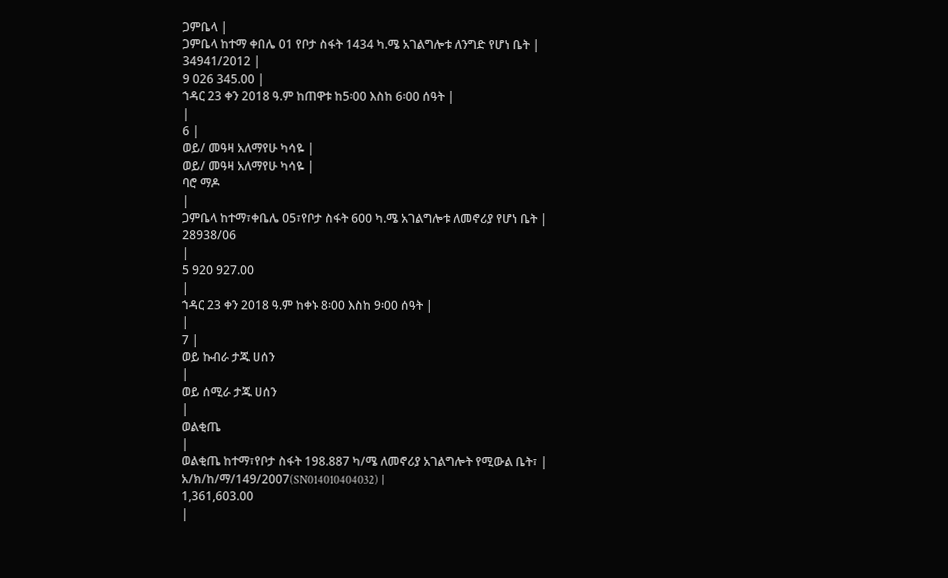ጋምቤላ |
ጋምቤላ ከተማ ቀበሌ 01 የቦታ ስፋት 1434 ካ.ሜ አገልግሎቱ ለንግድ የሆነ ቤት |
34941/2012 |
9 026 345.00 |
ኀዳር 23 ቀን 2018 ዓ.ም ከጠዋቱ ከ5፡00 እስከ 6፡00 ሰዓት |
|
6 |
ወይ/ መዓዛ አለማየሁ ካሳዬ |
ወይ/ መዓዛ አለማየሁ ካሳዬ |
ባሮ ማዶ
|
ጋምቤላ ከተማ፣ቀቤሌ 05፣የቦታ ስፋት 600 ካ.ሜ አገልግሎቱ ለመኖሪያ የሆነ ቤት |
28938/06
|
5 920 927.00
|
ኀዳር 23 ቀን 2018 ዓ.ም ከቀኑ 8፡00 እስከ 9፡00 ሰዓት |
|
7 |
ወይ ኩብራ ታጁ ሀሰን
|
ወይ ሰሚራ ታጁ ሀሰን
|
ወልቂጤ
|
ወልቂጤ ከተማ፣የቦታ ስፋት 198.887 ካ/ሜ ለመኖሪያ አገልግሎት የሚውል ቤት፣ |
አ/ክ/ከ/ማ/149/2007(SN014010404032) |
1,361,603.00
|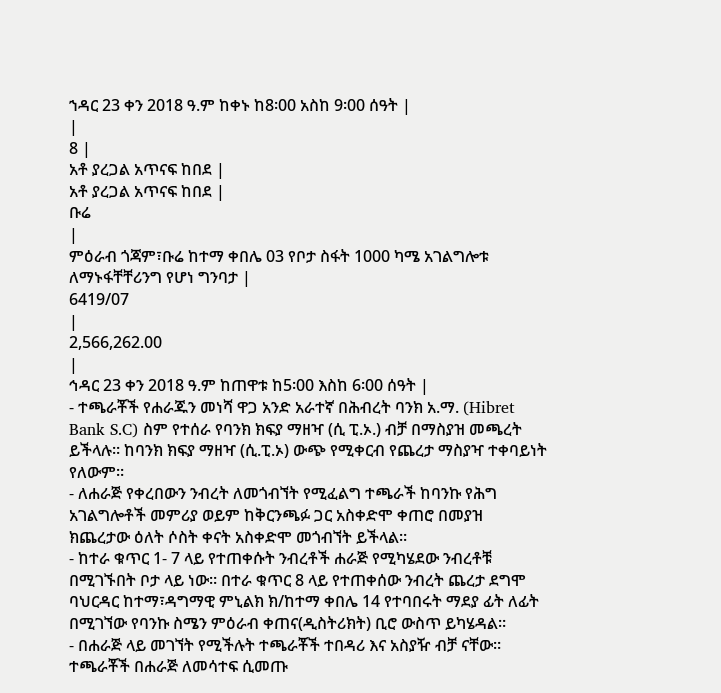ኀዳር 23 ቀን 2018 ዓ.ም ከቀኑ ከ8፡00 አስከ 9፡00 ሰዓት |
|
8 |
አቶ ያረጋል አጥናፍ ከበደ |
አቶ ያረጋል አጥናፍ ከበደ |
ቡሬ
|
ምዕራብ ጎጃም፣ቡሬ ከተማ ቀበሌ 03 የቦታ ስፋት 1000 ካሜ አገልግሎቱ ለማኑፋቸቸሪንግ የሆነ ግንባታ |
6419/07
|
2,566,262.00
|
ኅዳር 23 ቀን 2018 ዓ.ም ከጠዋቱ ከ5፡00 እስከ 6፡00 ሰዓት |
- ተጫራቾች የሐራጁን መነሻ ዋጋ አንድ አራተኛ በሕብረት ባንክ አ.ማ. (Hibret Bank S.C) ስም የተሰራ የባንክ ክፍያ ማዘዣ (ሲ ፒ.ኦ.) ብቻ በማስያዝ መጫረት ይችላሉ። ከባንክ ክፍያ ማዘዣ (ሲ.ፒ.ኦ) ውጭ የሚቀርብ የጨረታ ማስያዣ ተቀባይነት የለውም።
- ለሐራጅ የቀረበውን ንብረት ለመጎብኘት የሚፈልግ ተጫራች ከባንኩ የሕግ አገልግሎቶች መምሪያ ወይም ከቅርንጫፉ ጋር አስቀድሞ ቀጠሮ በመያዝ ክጨረታው ዕለት ሶስት ቀናት አስቀድሞ መጎብኘት ይችላል።
- ከተራ ቁጥር 1- 7 ላይ የተጠቀሱት ንብረቶች ሐራጅ የሚካሄደው ንብረቶቹ በሚገኙበት ቦታ ላይ ነው። በተራ ቁጥር 8 ላይ የተጠቀሰው ንብረት ጨረታ ደግሞ ባህርዳር ከተማ፣ዳግማዊ ምኒልክ ክ/ከተማ ቀበሌ 14 የተባበሩት ማደያ ፊት ለፊት በሚገኘው የባንኩ ስሜን ምዕራብ ቀጠና(ዲስትሪክት) ቢሮ ውስጥ ይካሄዳል።
- በሐራጅ ላይ መገኘት የሚችሉት ተጫራቾች ተበዳሪ እና አስያዥ ብቻ ናቸው። ተጫራቾች በሐራጅ ለመሳተፍ ሲመጡ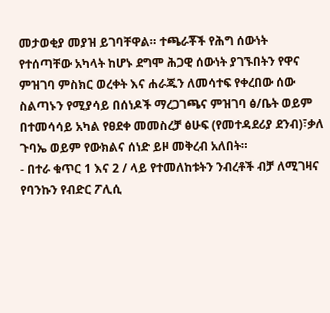መታወቂያ መያዝ ይገባቸዋል። ተጫራቾች የሕግ ሰውነት የተሰጣቸው አካላት ከሆኑ ደግሞ ሕጋዊ ሰውነት ያገኙበትን የዋና ምዝገባ ምስክር ወረቀት እና ሐራጁን ለመሳተፍ የቀረበው ሰው ስልጣኑን የሚያሳይ በሰነዶች ማረጋገጫና ምዝገባ ፅ/ቤት ወይም በተመሳሳይ አካል የፀደቀ መመስረቻ ፅሁፍ (የመተዳደሪያ ደንብ)፣ቃለ ጉባኤ ወይም የውክልና ሰነድ ይዞ መቅረብ አለበት።
- በተራ ቁጥር 1 እና 2 / ላይ የተመለከቱትን ንብረቶች ብቻ ለሚገዛና የባንኩን የብድር ፖሊሲ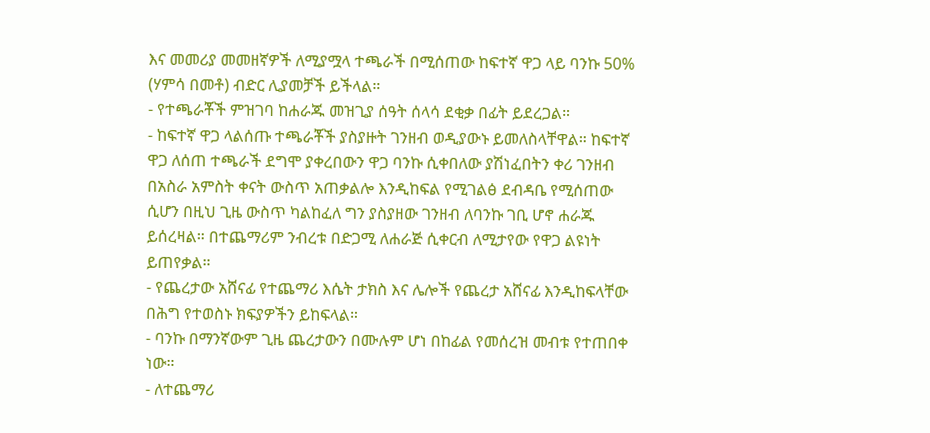እና መመሪያ መመዘኛዎች ለሚያሟላ ተጫራች በሚሰጠው ከፍተኛ ዋጋ ላይ ባንኩ 50% (ሃምሳ በመቶ) ብድር ሊያመቻች ይችላል።
- የተጫራቾች ምዝገባ ከሐራጁ መዝጊያ ሰዓት ሰላሳ ደቂቃ በፊት ይደረጋል።
- ከፍተኛ ዋጋ ላልሰጡ ተጫራቾች ያስያዙት ገንዘብ ወዲያውኑ ይመለስላቸዋል። ከፍተኛ ዋጋ ለሰጠ ተጫራች ደግሞ ያቀረበውን ዋጋ ባንኩ ሲቀበለው ያሽነፈበትን ቀሪ ገንዘብ በአስራ አምስት ቀናት ውስጥ አጠቃልሎ እንዲከፍል የሚገልፅ ደብዳቤ የሚሰጠው ሲሆን በዚህ ጊዜ ውስጥ ካልከፈለ ግን ያስያዘው ገንዘብ ለባንኩ ገቢ ሆኖ ሐራጁ ይሰረዛል። በተጨማሪም ንብረቱ በድጋሚ ለሐራጅ ሲቀርብ ለሚታየው የዋጋ ልዩነት ይጠየቃል።
- የጨረታው አሸናፊ የተጨማሪ እሴት ታክስ እና ሌሎች የጨረታ አሸናፊ እንዲከፍላቸው በሕግ የተወስኑ ክፍያዎችን ይከፍላል።
- ባንኩ በማንኛውም ጊዜ ጨረታውን በሙሉም ሆነ በከፊል የመሰረዝ መብቱ የተጠበቀ ነው።
- ለተጨማሪ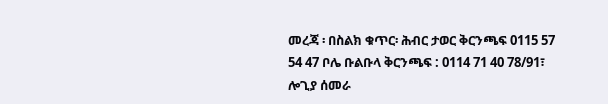መረጃ ፡ በስልክ ቁጥር፡ ሕብር ታወር ቅርንጫፍ 0115 57 54 47 ቦሌ ቡልቡላ ቅርንጫፍ : 0114 71 40 78/91፣ ሎጊያ ሰመራ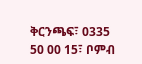ቅርንጫፍ፣ 0335 50 00 15፣ ቦምብ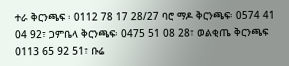ተራ ቅርንጫፍ ፡ 0112 78 17 28/27 ባሮ ማዶ ቅርንጫፍ፡ 0574 41 04 92፣ ጋምቤላ ቅርንጫፍ፡ 0475 51 08 28፣ ወልቂጤ ቅርንጫፍ 0113 65 92 51፣ ቡሬ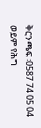ቅርንጫፍ ፡0587 74 05 04 ወይም የሕግ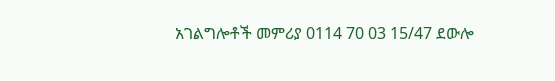አገልግሎቶች መምሪያ 0114 70 03 15/47 ደውሎ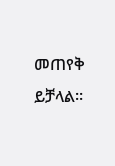መጠየቅ ይቻላል።